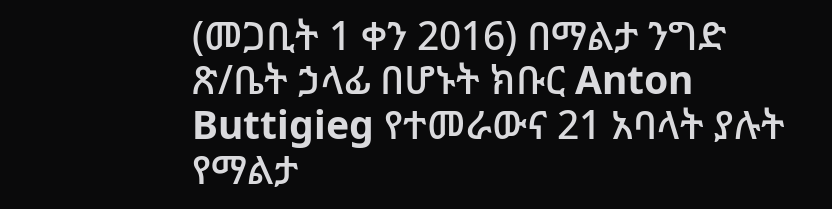(መጋቢት 1 ቀን 2016) በማልታ ንግድ ጽ/ቤት ኃላፊ በሆኑት ክቡር Anton Buttigieg የተመራውና 21 አባላት ያሉት የማልታ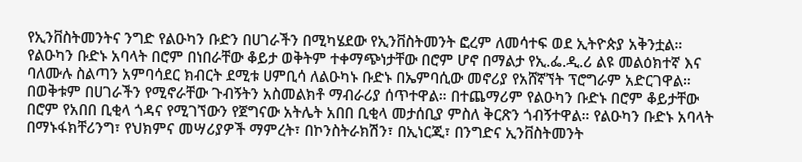የኢንቨስትመንትና ንግድ የልዑካን ቡድን በሀገራችን በሚካሄደው የኢንቨስትመንት ፎረም ለመሳተፍ ወደ ኢትዮጵያ አቅንቷል። የልዑካን ቡድኑ አባላት በሮም በነበራቸው ቆይታ ወቅትም ተቀማጭነታቸው በሮም ሆኖ በማልታ የኢ.ፌ.ዲ.ሪ ልዩ መልዕክተኛ እና ባለሙሉ ስልጣን አምባሳደር ክብርት ደሚቱ ሀምቢሳ ለልዑካኑ ቡድኑ በኤምባሲው መኖሪያ የአሸኛኘት ፕሮግራም አድርገዋል። በወቅቱም በሀገራችን የሚኖራቸው ጉብኝትን አስመልክቶ ማብራሪያ ሰጥተዋል። በተጨማሪም የልዑካን ቡድኑ በሮም ቆይታቸው በሮም የአበበ ቢቂላ ጎዳና የሚገኘውን የጀግናው አትሌት አበበ ቢቂላ መታሰቢያ ምስለ ቅርጽን ጎብኝተዋል። የልዑካን ቡድኑ አባላት በማኑፋክቸሪንግ፣ የህክምና መሣሪያዎች ማምረት፣ በኮንስትራክሽን፣ በኢነርጂ፣ በንግድና ኢንቨስትመንት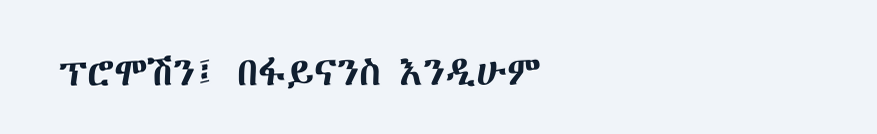ፕሮሞሽን፤ በፋይናንስ እንዲሁም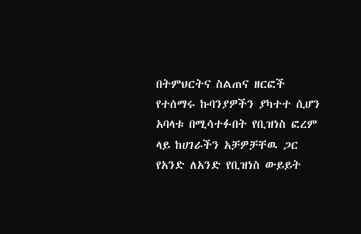በትምህርትና ስልጠና ዘርፎች የተሰማሩ ኩባንያዎችን ያካተተ ሲሆን አባላቱ በሚሳተፉበት የቢዝነስ ፎረም ላይ ከሀገራችን አቻዎቻቸዉ ጋር የአንድ ለአንድ የቢዝነስ ውይይት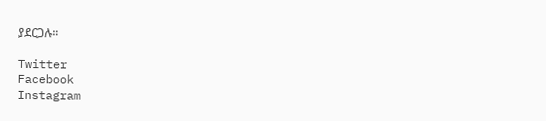ያደርጋሉ።

Twitter
Facebook
Instagram